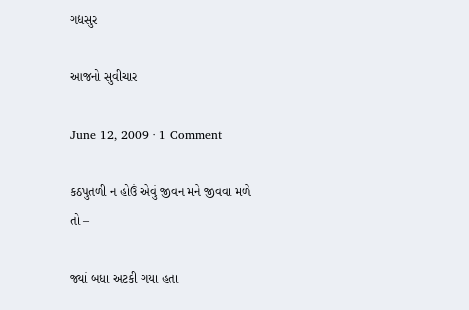ગદ્યસુર

આજનો સુવીચાર

June 12, 2009 · 1 Comment

કઠપુતળી ન હોઉં એવું જીવન મને જીવવા મળે તો –

જ્યાં બધા અટકી ગયા હતા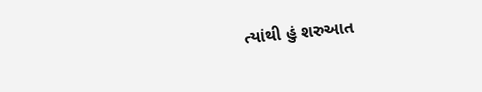ત્યાંથી હું શરુઆત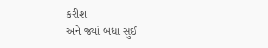કરીશ
અને જ્યાં બધા સુઈ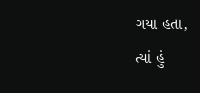ગયા હતા,
ત્યાં હું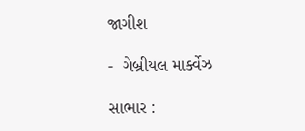જાગીશ

-  ગેબ્રીયલ માર્ક્વેઝ

સાભાર :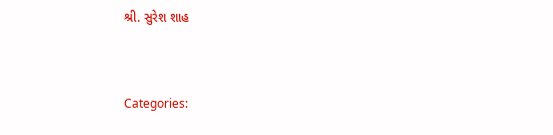શ્રી. સુરેશ શાહ


Categories: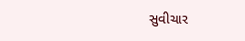સુવીચાર